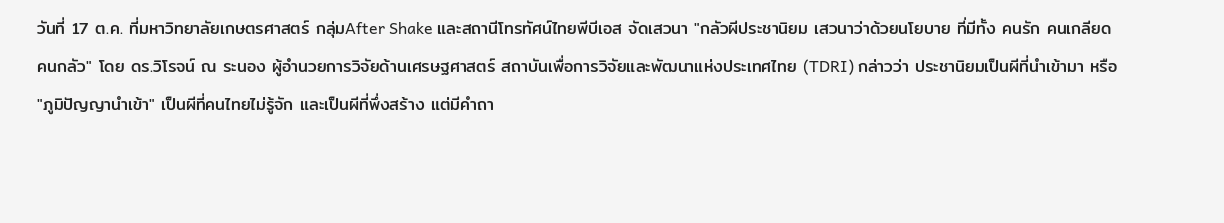วันที่ 17 ต.ค. ที่มหาวิทยาลัยเกษตรศาสตร์ กลุ่มAfter Shake และสถานีโทรทัศน์ไทยพีบีเอส จัดเสวนา "กลัวผีประชานิยม เสวนาว่าด้วยนโยบาย ที่มีทั้ง คนรัก คนเกลียด คนกลัว" โดย ดร.วิโรจน์ ณ ระนอง ผู้อำนวยการวิจัยด้านเศรษฐศาสตร์ สถาบันเพื่อการวิจัยและพัฒนาแห่งประเทศไทย (TDRI) กล่าวว่า ประชานิยมเป็นผีที่นำเข้ามา หรือ "ภูมิปัญญานำเข้า" เป็นผีที่คนไทยไม่รู้จัก และเป็นผีที่พึ่งสร้าง แต่มีคำถา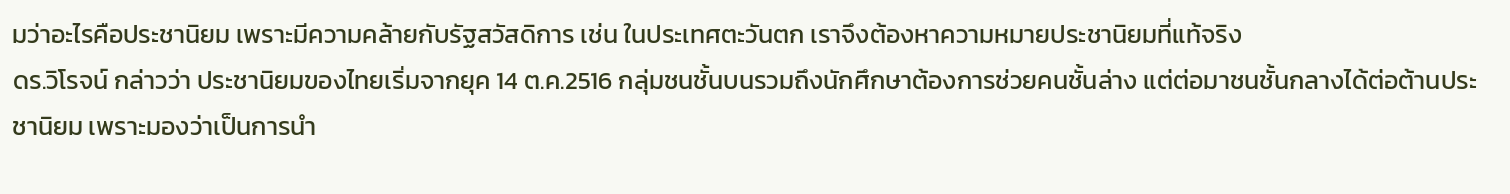มว่าอะไรคือประชานิยม เพราะมีความคล้ายกับรัฐสวัสดิการ เช่น ในประเทศตะวันตก เราจึงต้องหาความหมายประชานิยมที่แท้จริง
ดร.วิโรจน์ กล่าวว่า ประชานิยมของไทยเริ่มจากยุค 14 ต.ค.2516 กลุ่มชนชั้นบนรวมถึงนักศึกษาต้องการช่วยคนชั้นล่าง แต่ต่อมาชนชั้นกลางได้ต่อต้านประชานิยม เพราะมองว่าเป็นการนำ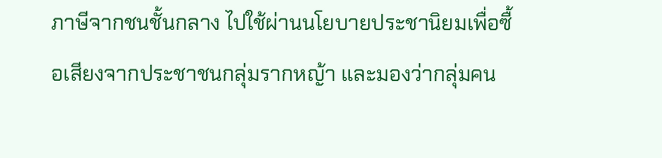ภาษีจากชนชั้นกลาง ไปใช้ผ่านนโยบายประชานิยมเพื่อซื้อเสียงจากประชาชนกลุ่มรากหญ้า และมองว่ากลุ่มคน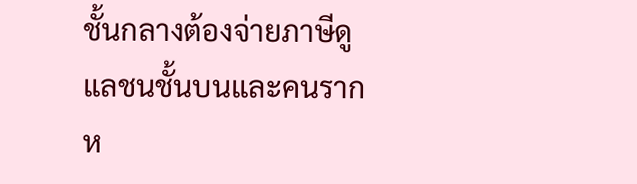ชั้นกลางต้องจ่ายภาษีดูแลชนชั้นบนและคนรากห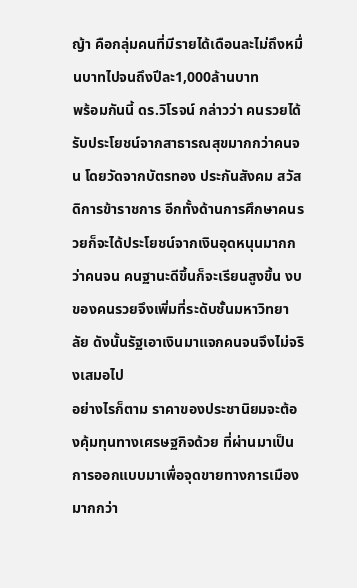ญ้า คือกลุ่มคนที่มีรายได้เดือนละไม่ถึงหมื่นบาทไปจนถึงปีละ1,000ล้านบาท
พร้อมกันนี้ ดร.วิโรจน์ กล่าวว่า คนรวยได้รับประโยชน์จากสาธารณสุขมากกว่าคนจน โดยวัดจากบัตรทอง ประกันสังคม สวัสดิการข้าราชการ อีกทั้งด้านการศึกษาคนรวยก็จะได้ประโยชน์จากเงินอุดหนุนมากกว่าคนจน คนฐานะดีขึ้นก็จะเรียนสูงขึ้น งบของคนรวยจึงเพิ่มที่ระดับชั้นมหาวิทยาลัย ดังนั้นรัฐเอาเงินมาแจกคนจนจึงไม่จริงเสมอไป
อย่างไรก็ตาม ราคาของประชานิยมจะต้องคุ้มทุนทางเศรษฐกิจด้วย ที่ผ่านมาเป็นการออกแบบมาเพื่อจุดขายทางการเมือง มากกว่า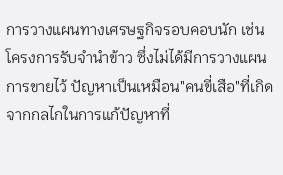การวางแผนทางเศรษฐกิจรอบคอบนัก เช่น โครงการรับจำนำข้าว ซึ่งไม่ได้มีการวางแผนการขายไว้ ปัญหาเป็นเหมือน"คนขี่เสือ"ที่เกิดจากกลไกในการแก้ปัญหาที่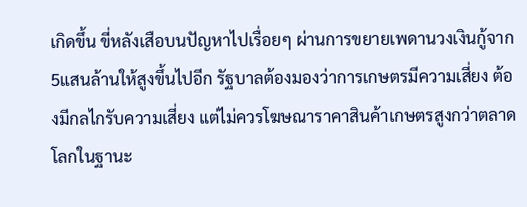เกิดขึ้น ขี่หลังเสือบนปัญหาไปเรื่อยๆ ผ่านการขยายเพดานวงเงินกู้จาก5แสนล้านให้สูงขึ้นไปอีก รัฐบาลต้องมองว่าการเกษตรมีความเสี่ยง ต้องมีกลไกรับความเสี่ยง แต่ไม่ควรโฆษณาราคาสินค้าเกษตรสูงกว่าตลาดโลกในฐานะ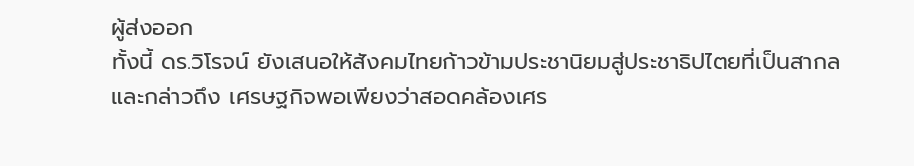ผู้ส่งออก
ทั้งนี้ ดร.วิโรจน์ ยังเสนอให้สังคมไทยก้าวข้ามประชานิยมสู่ประชาธิปไตยที่เป็นสากล และกล่าวถึง เศรษฐกิจพอเพียงว่าสอดคล้องเศร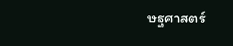ษฐศาสตร์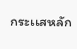กระเเสหลัก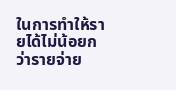ในการทำให้รายได้ไม่น้อยกว่ารายจ่าย